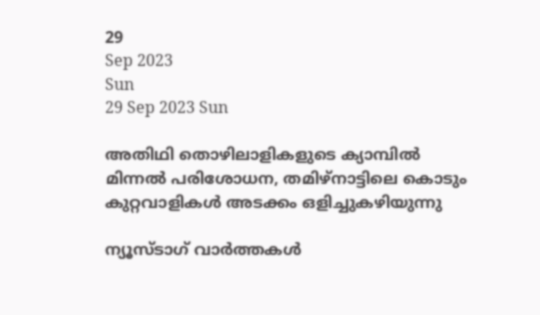29
Sep 2023
Sun
29 Sep 2023 Sun

അതിഥി തൊഴിലാളികളുടെ ക്യാമ്പില്‍ മിന്നല്‍ പരിശോധന, തമിഴ്‌നാട്ടിലെ കൊടും കുറ്റവാളികള്‍ അടക്കം ഒളിച്ചുകഴിയുന്നു

ന്യൂസ്ടാഗ് വാര്‍ത്തകള്‍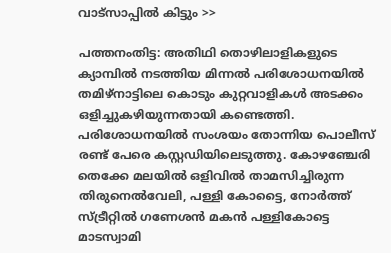വാട്‌സാപ്പില്‍ കിട്ടും >>

പത്തനംതിട്ട: അതിഥി തൊഴിലാളികളുടെ ക്യാമ്പില്‍ നടത്തിയ മിന്നല്‍ പരിശോധനയില്‍ തമിഴ്‌നാട്ടിലെ കൊടും കുറ്റവാളികള്‍ അടക്കം ഒളിച്ചുകഴിയുന്നതായി കണ്ടെത്തി. പരിശോധനയില്‍ സംശയം തോന്നിയ പൊലീസ് രണ്ട് പേരെ കസ്റ്റഡിയിലെടുത്തു. കോഴഞ്ചേരി തെക്കേ മലയില്‍ ഒളിവില്‍ താമസിച്ചിരുന്ന തിരുനെല്‍വേലി, പള്ളി കോട്ടൈ, നോര്‍ത്ത് സ്ട്രീറ്റില്‍ ഗണേശന്‍ മകന്‍ പള്ളികോട്ടെ മാടസ്വാമി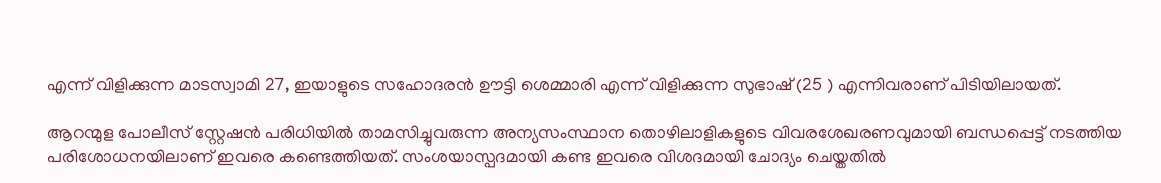എന്ന് വിളിക്കുന്ന മാടസ്വാമി 27, ഇയാളുടെ സഹോദരന്‍ ഊട്ടി ശെമ്മാരി എന്ന് വിളിക്കുന്ന സുഭാഷ് (25 ) എന്നിവരാണ് പിടിയിലായത്.

ആറന്മുള പോലീസ് സ്റ്റേഷന്‍ പരിധിയില്‍ താമസിച്ചുവരുന്ന അന്യസംസ്ഥാന തൊഴിലാളികളുടെ വിവരശേഖരണവുമായി ബന്ധപ്പെട്ട് നടത്തിയ പരിശോധനയിലാണ് ഇവരെ കണ്ടെത്തിയത്. സംശയാസ്പദമായി കണ്ട ഇവരെ വിശദമായി ചോദ്യം ചെയ്തതില്‍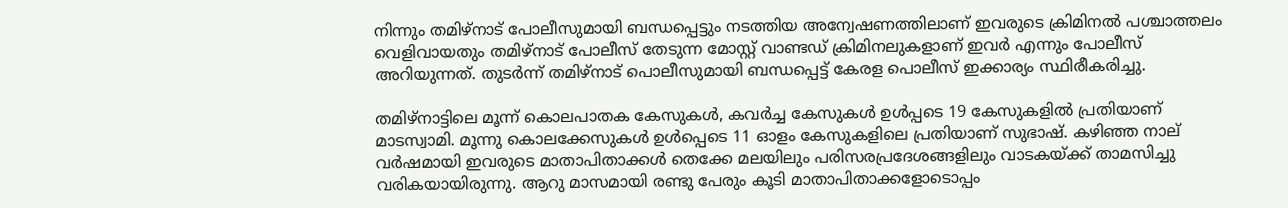നിന്നും തമിഴ്‌നാട് പോലീസുമായി ബന്ധപ്പെട്ടും നടത്തിയ അന്വേഷണത്തിലാണ് ഇവരുടെ ക്രിമിനല്‍ പശ്ചാത്തലം വെളിവായതും തമിഴ്‌നാട് പോലീസ് തേടുന്ന മോസ്റ്റ് വാണ്ടഡ് ക്രിമിനലുകളാണ് ഇവര്‍ എന്നും പോലീസ് അറിയുന്നത്. തുടര്‍ന്ന് തമിഴ്‌നാട് പൊലീസുമായി ബന്ധപ്പെട്ട് കേരള പൊലീസ് ഇക്കാര്യം സ്ഥിരീകരിച്ചു.

തമിഴ്‌നാട്ടിലെ മൂന്ന് കൊലപാതക കേസുകള്‍, കവര്‍ച്ച കേസുകള്‍ ഉള്‍പ്പടെ 19 കേസുകളില്‍ പ്രതിയാണ് മാടസ്വാമി. മൂന്നു കൊലക്കേസുകള്‍ ഉള്‍പ്പെടെ 11 ഓളം കേസുകളിലെ പ്രതിയാണ് സുഭാഷ്. കഴിഞ്ഞ നാല് വര്‍ഷമായി ഇവരുടെ മാതാപിതാക്കള്‍ തെക്കേ മലയിലും പരിസരപ്രദേശങ്ങളിലും വാടകയ്ക്ക് താമസിച്ചു വരികയായിരുന്നു. ആറു മാസമായി രണ്ടു പേരും കൂടി മാതാപിതാക്കളോടൊപ്പം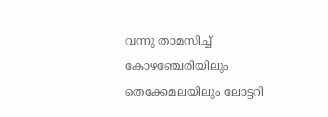വന്നു താമസിച്ച് കോഴഞ്ചേരിയിലും തെക്കേമലയിലും ലോട്ടറി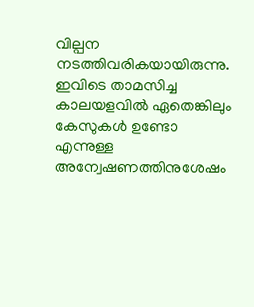വില്പന നടത്തിവരികയായിരുന്നു. ഇവിടെ താമസിച്ച കാലയളവില്‍ ഏതെങ്കിലും കേസുകള്‍ ഉണ്ടോ എന്നുള്ള അന്വേഷണത്തിനുശേഷം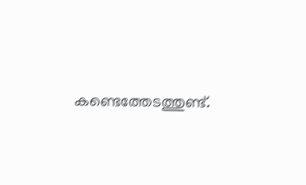കണ്ടെത്തേടത്തുണ്ട്.